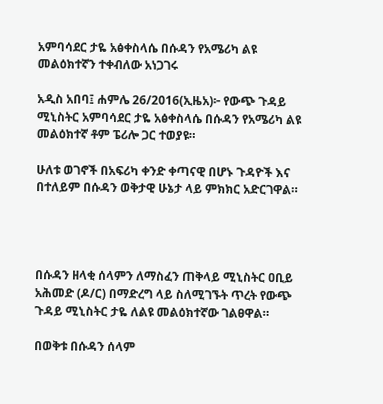አምባሳደር ታዬ አፅቀስላሴ በሱዳን የአሜሪካ ልዩ መልዕክተኛን ተቀብለው አነጋገሩ

አዲስ አበባ፤ ሐምሌ 26/2016(ኢዜአ)፦ የውጭ ጉዳይ ሚኒስትር አምባሳደር ታዬ አፅቀስላሴ በሱዳን የአሜሪካ ልዩ መልዕክተኛ ቶም ፔሪሎ ጋር ተወያዩ።

ሁለቱ ወገኖች በአፍሪካ ቀንድ ቀጣናዊ በሆኑ ጉዳዮች እና በተለይም በሱዳን ወቅታዊ ሁኔታ ላይ ምክክር አድርገዋል።




በሱዳን ዘላቂ ሰላምን ለማስፈን ጠቅላይ ሚኒስትር ዐቢይ አሕመድ (ዶ/ር) በማድረግ ላይ ስለሚገኙት ጥረት የውጭ ጉዳይ ሚኒስትር ታዬ ለልዩ መልዕክተኛው ገልፀዋል።

በወቅቱ በሱዳን ሰላም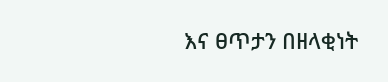እና ፀጥታን በዘላቂነት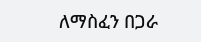ለማስፈን በጋራ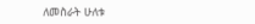ለመስራት ሁለቱ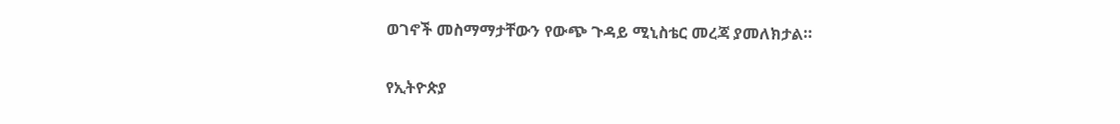ወገኖች መስማማታቸውን የውጭ ጉዳይ ሚኒስቴር መረጃ ያመለክታል።

የኢትዮጵያ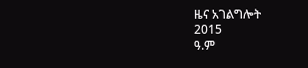ዜና አገልግሎት
2015
ዓ.ም